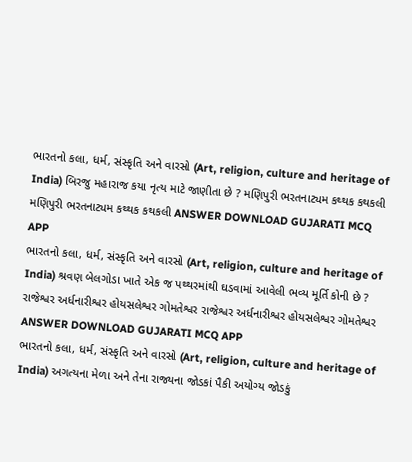ભારતનો કલા, ધર્મ, સંસ્કૃતિ અને વારસો (Art, religion, culture and heritage of India) બિરજુ મહારાજ કયા નૃત્ય માટે જાણીતા છે ? મણિપુરી ભરતનાટ્યમ કથ્થક કથકલી મણિપુરી ભરતનાટ્યમ કથ્થક કથકલી ANSWER DOWNLOAD GUJARATI MCQ APP
ભારતનો કલા, ધર્મ, સંસ્કૃતિ અને વારસો (Art, religion, culture and heritage of India) શ્રવણ બેલગોડા ખાતે એક જ પથ્થરમાંથી ઘડવામાં આવેલી ભવ્ય મૂર્તિ કોની છે ? રાજેશ્વર અર્ધનારીશ્વર હોયસલેશ્વર ગોમતેશ્વર રાજેશ્વર અર્ધનારીશ્વર હોયસલેશ્વર ગોમતેશ્વર ANSWER DOWNLOAD GUJARATI MCQ APP
ભારતનો કલા, ધર્મ, સંસ્કૃતિ અને વારસો (Art, religion, culture and heritage of India) અગત્યના મેળા અને તેના રાજ્યના જોડકાં પૈકી અયોગ્ય જોડકું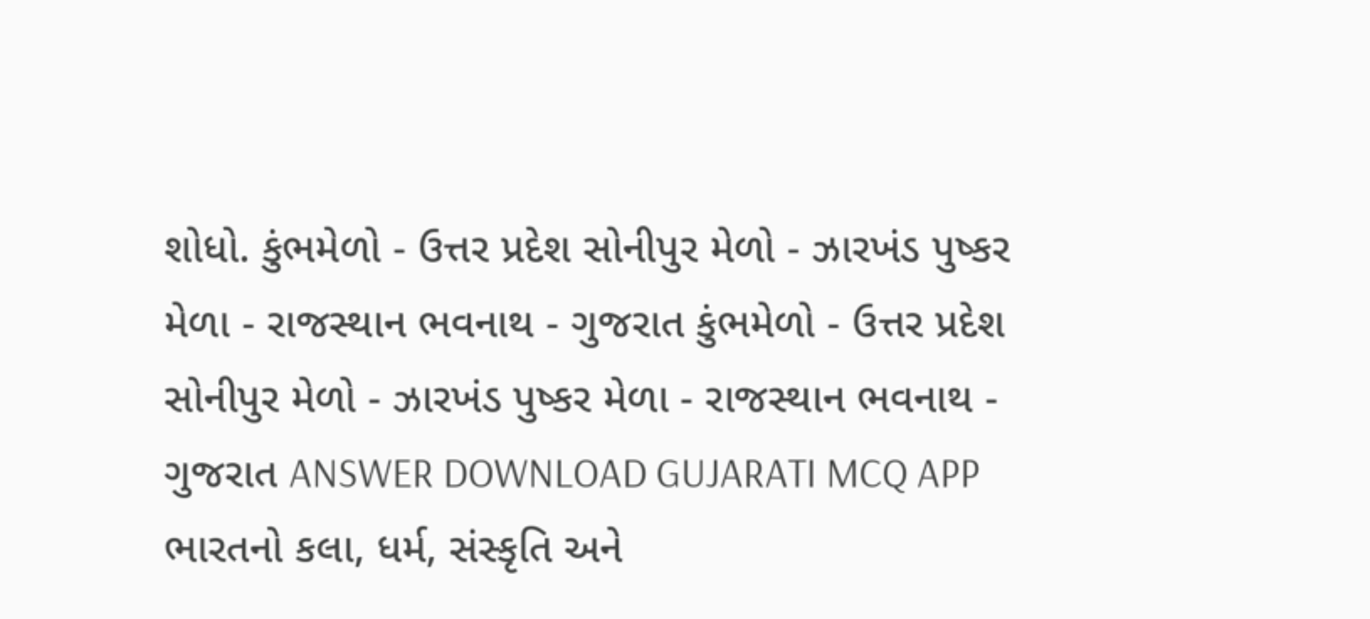શોધો. કુંભમેળો - ઉત્તર પ્રદેશ સોનીપુર મેળો - ઝારખંડ પુષ્કર મેળા - રાજસ્થાન ભવનાથ - ગુજરાત કુંભમેળો - ઉત્તર પ્રદેશ સોનીપુર મેળો - ઝારખંડ પુષ્કર મેળા - રાજસ્થાન ભવનાથ - ગુજરાત ANSWER DOWNLOAD GUJARATI MCQ APP
ભારતનો કલા, ધર્મ, સંસ્કૃતિ અને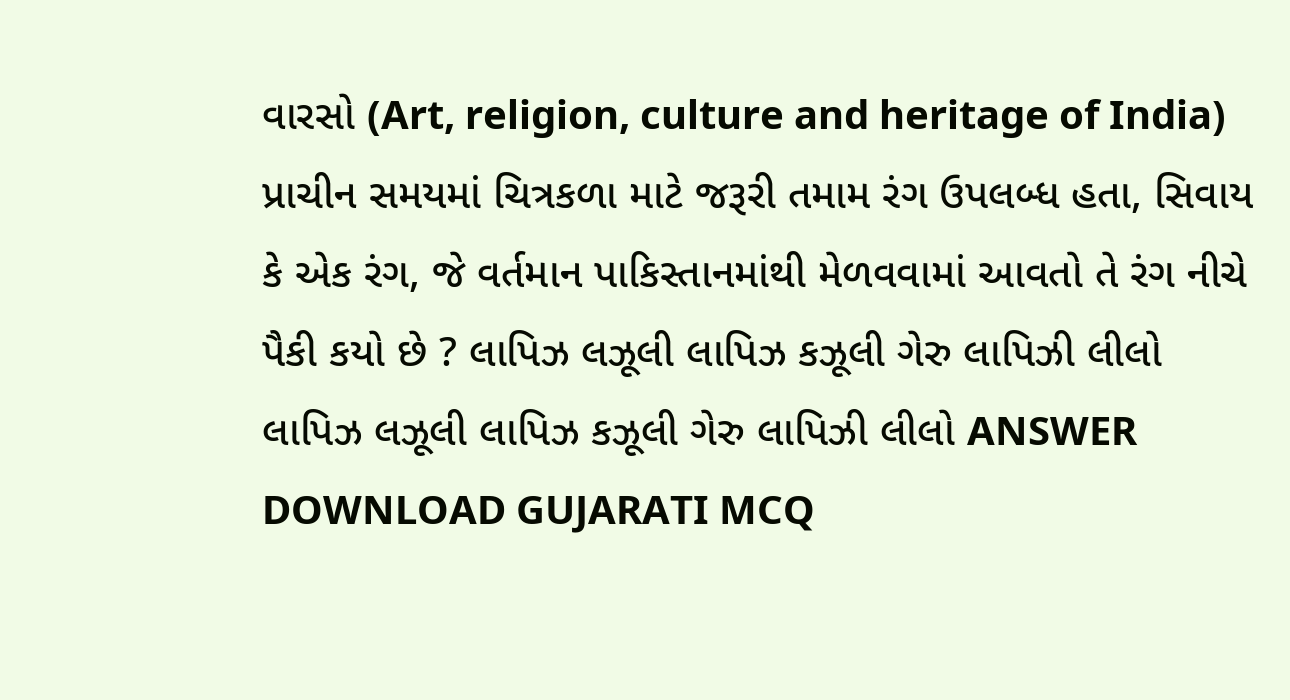વારસો (Art, religion, culture and heritage of India) પ્રાચીન સમયમાં ચિત્રકળા માટે જરૂરી તમામ રંગ ઉપલબ્ધ હતા, સિવાય કે એક રંગ, જે વર્તમાન પાકિસ્તાનમાંથી મેળવવામાં આવતો તે રંગ નીચે પૈકી કયો છે ? લાપિઝ લઝૂલી લાપિઝ કઝૂલી ગેરુ લાપિઝી લીલો લાપિઝ લઝૂલી લાપિઝ કઝૂલી ગેરુ લાપિઝી લીલો ANSWER DOWNLOAD GUJARATI MCQ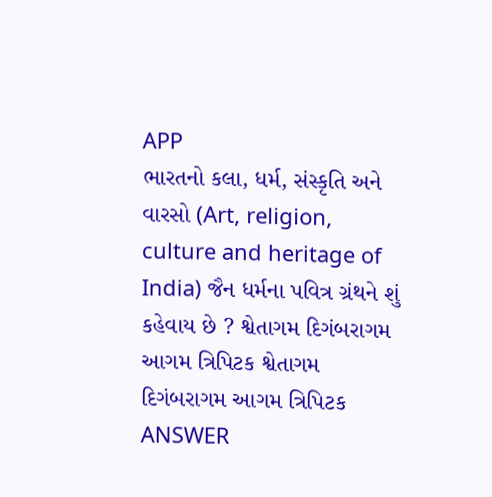APP
ભારતનો કલા, ધર્મ, સંસ્કૃતિ અને વારસો (Art, religion, culture and heritage of India) જૈન ધર્મના પવિત્ર ગ્રંથને શું કહેવાય છે ? શ્વેતાગમ દિગંબરાગમ આગમ ત્રિપિટક શ્વેતાગમ દિગંબરાગમ આગમ ત્રિપિટક ANSWER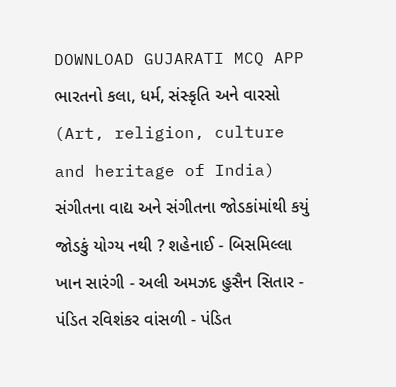DOWNLOAD GUJARATI MCQ APP
ભારતનો કલા, ધર્મ, સંસ્કૃતિ અને વારસો (Art, religion, culture and heritage of India) સંગીતના વાદ્ય અને સંગીતના જોડકાંમાંથી કયું જોડકું યોગ્ય નથી ? શહેનાઈ - બિસમિલ્લા ખાન સારંગી - અલી અમઝદ હુસૈન સિતાર - પંડિત રવિશંકર વાંસળી - પંડિત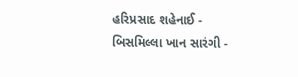હરિપ્રસાદ શહેનાઈ - બિસમિલ્લા ખાન સારંગી -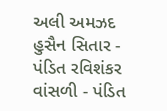અલી અમઝદ હુસૈન સિતાર - પંડિત રવિશંકર વાંસળી - પંડિત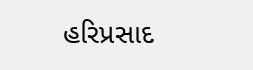હરિપ્રસાદ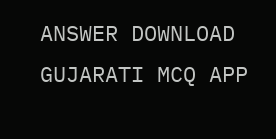ANSWER DOWNLOAD GUJARATI MCQ APP